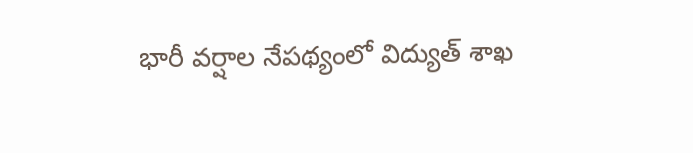భారీ వర్షాల నేపథ్యంలో విద్యుత్ శాఖ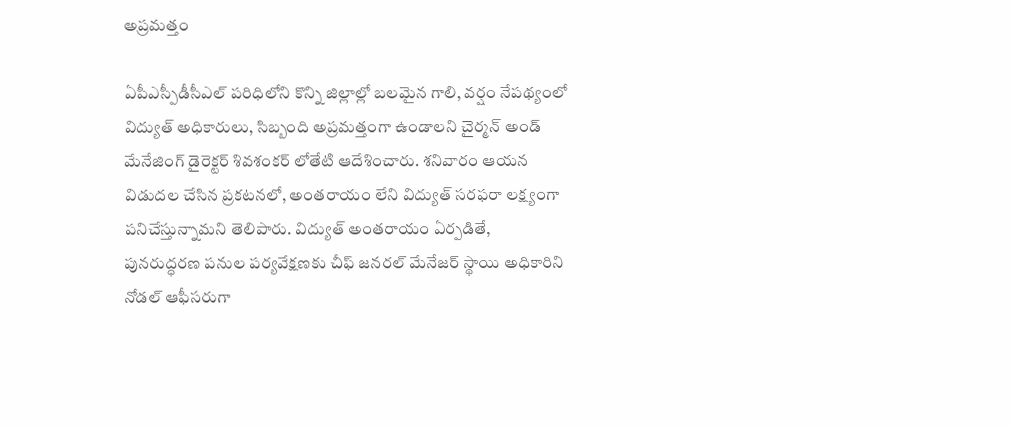అప్రమత్తం

ఏపీఎస్పీడీసీఎల్ పరిధిలోని కొన్ని జిల్లాల్లో బలమైన గాలి, వర్షం నేపథ్యంలో విద్యుత్ అధికారులు, సిబ్బంది అప్రమత్తంగా ఉండాలని చైర్మన్ అండ్ మేనేజింగ్ డైరెక్టర్ శివశంకర్ లోతేటి ఆదేశించారు. శనివారం ఆయన విడుదల చేసిన ప్రకటనలో, అంతరాయం లేని విద్యుత్ సరఫరా లక్ష్యంగా పనిచేస్తున్నామని తెలిపారు. విద్యుత్ అంతరాయం ఏర్పడితే, పునరుద్ధరణ పనుల పర్యవేక్షణకు చీఫ్ జనరల్ మేనేజర్ స్థాయి అధికారిని నోడల్ ఆఫీసరుగా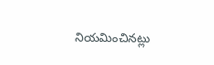నియమించినట్లు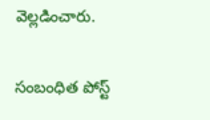వెల్లడించారు.

సంబంధిత పోస్ట్